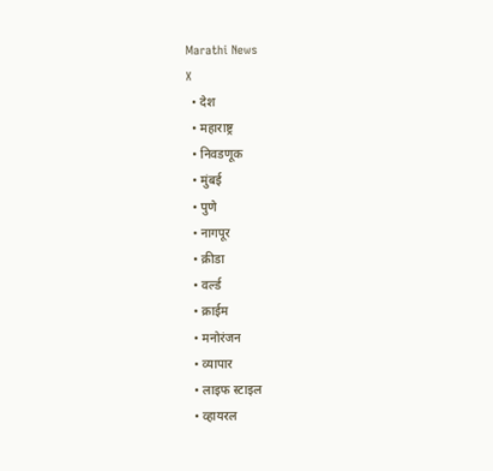Marathi News
X
  • देश
  • महाराष्ट्र
  • निवडणूक
  • मुंबई
  • पुणे
  • नागपूर
  • क्रीडा
  • वर्ल्ड
  • क्राईम
  • मनोरंजन
  • व्यापार
  • लाइफ स्टाइल
  • व्हायरल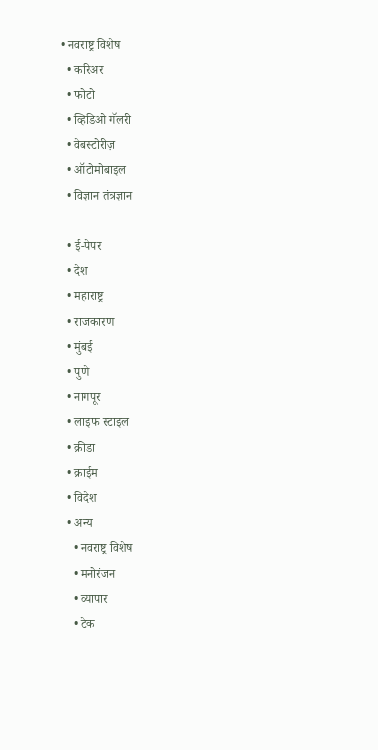• नवराष्ट्र विशेष
  • करिअर
  • फोटो
  • व्हिडिओ गॅलरी
  • वेबस्टोरीज़
  • ऑटोमोबाइल
  • विज्ञान तंत्रज्ञान

  • ई-पेपर
  • देश
  • महाराष्ट्र
  • राजकारण
  • मुंबई
  • पुणे
  • नागपूर
  • लाइफ स्टाइल
  • क्रीडा
  • क्राईम
  • विदेश
  • अन्य
    • नवराष्ट्र विशेष
    • मनोरंजन
    • व्यापार
    • टेक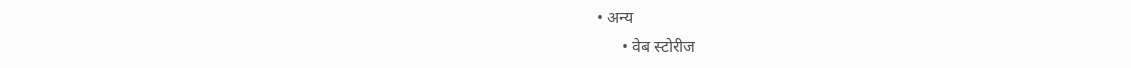• अन्य
      • वेब स्टोरीज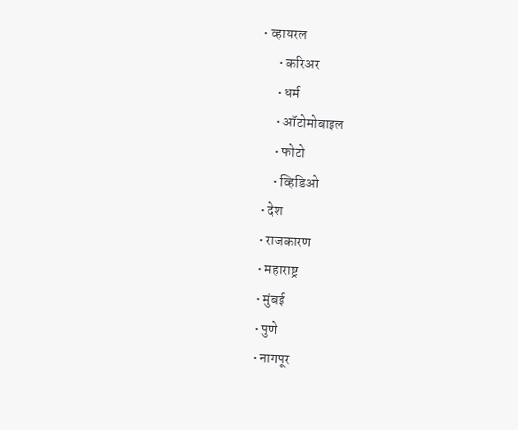• व्हायरल
      • करिअर
      • धर्म
      • ऑटोमोबाइल
      • फोटो
      • व्हिडिओ
  • देश
  • राजकारण
  • महाराष्ट्र
  • मुंबई
  • पुणे
  • नागपूर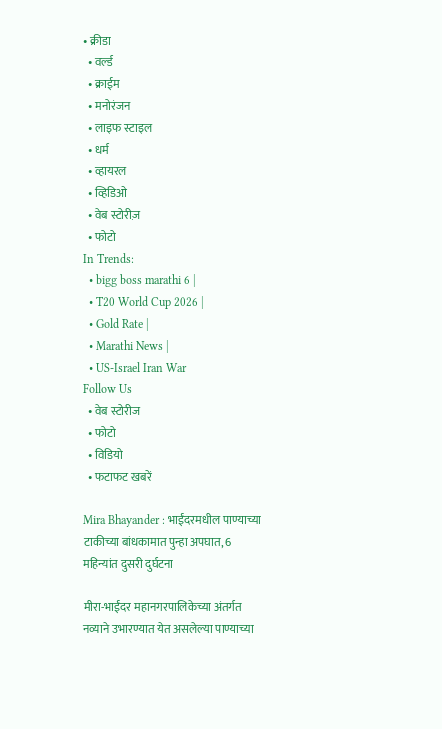• क्रीडा
  • वर्ल्ड
  • क्राईम
  • मनोरंजन
  • लाइफ स्टाइल
  • धर्म
  • व्हायरल
  • व्हिडिओ
  • वेब स्टोरीज़
  • फोटो
In Trends:
  • bigg boss marathi 6 |
  • T20 World Cup 2026 |
  • Gold Rate |
  • Marathi News |
  • US-Israel Iran War
Follow Us
  • वेब स्टोरीज
  • फोटो
  • विडियो
  • फटाफट खबरें

Mira Bhayander : भाईंदरमधील पाण्याच्या टाकीच्या बांधकामात पुन्हा अपघात, 6 महिन्यांत दुसरी दुर्घटना

मीरा-भाईंदर महानगरपालिकेच्या अंतर्गत नव्याने उभारण्यात येत असलेल्या पाण्याच्या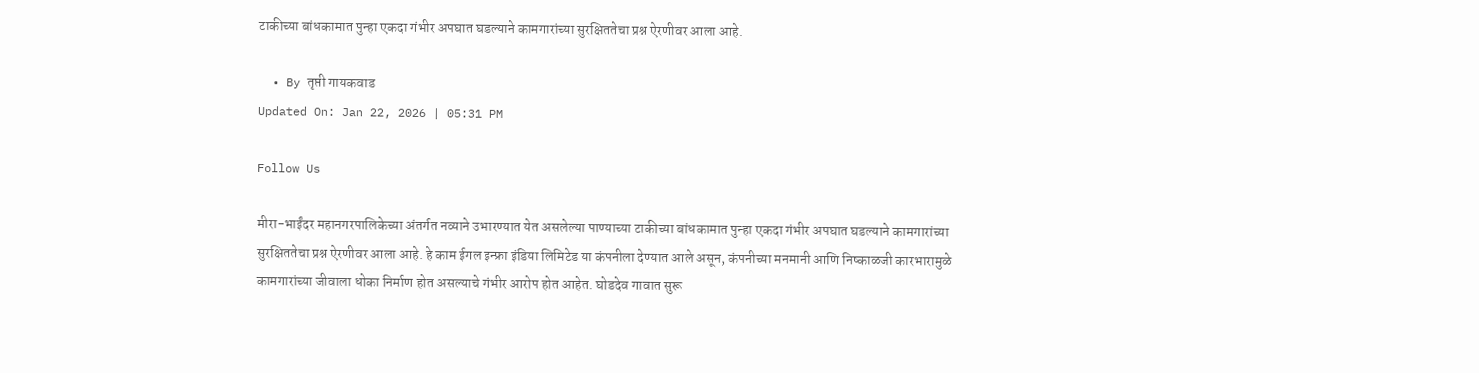टाकीच्या बांधकामात पुन्हा एकदा गंभीर अपघात घडल्याने कामगारांच्या सुरक्षिततेचा प्रश्न ऐरणीवर आला आहे.

  • By तृप्ती गायकवाड
Updated On: Jan 22, 2026 | 05:31 PM

Follow Us

मीरा-भाईंदर महानगरपालिकेच्या अंतर्गत नव्याने उभारण्यात येत असलेल्या पाण्याच्या टाकीच्या बांधकामात पुन्हा एकदा गंभीर अपघात घडल्याने कामगारांच्या सुरक्षिततेचा प्रश्न ऐरणीवर आला आहे. हे काम ईगल इन्फ्रा इंडिया लिमिटेड या कंपनीला देण्यात आले असून, कंपनीच्या मनमानी आणि निष्काळजी कारभारामुळे कामगारांच्या जीवाला धोका निर्माण होत असल्याचे गंभीर आरोप होत आहेत. घोडदेव गावात सुरू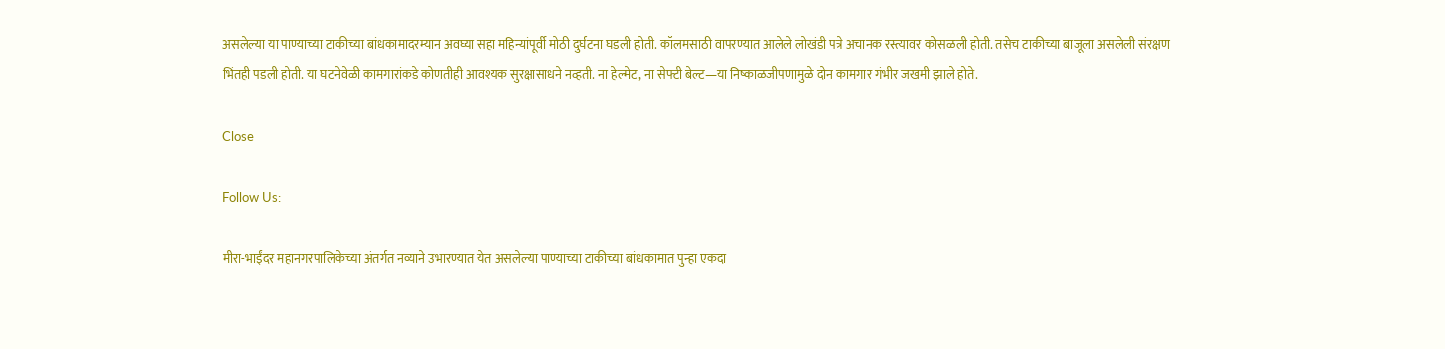असलेल्या या पाण्याच्या टाकीच्या बांधकामादरम्यान अवघ्या सहा महिन्यांपूर्वी मोठी दुर्घटना घडली होती. कॉलमसाठी वापरण्यात आलेले लोखंडी पत्रे अचानक रस्त्यावर कोसळली होती. तसेच टाकीच्या बाजूला असलेली संरक्षण भिंतही पडली होती. या घटनेवेळी कामगारांकडे कोणतीही आवश्यक सुरक्षासाधने नव्हती. ना हेल्मेट, ना सेफ्टी बेल्ट—या निष्काळजीपणामुळे दोन कामगार गंभीर जखमी झाले होते.

Close

Follow Us:

मीरा-भाईंदर महानगरपालिकेच्या अंतर्गत नव्याने उभारण्यात येत असलेल्या पाण्याच्या टाकीच्या बांधकामात पुन्हा एकदा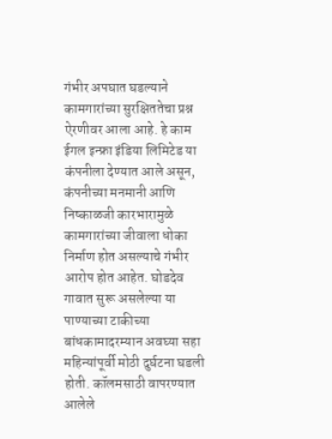गंभीर अपघात घडल्याने कामगारांच्या सुरक्षिततेचा प्रश्न ऐरणीवर आला आहे. हे काम ईगल इन्फ्रा इंडिया लिमिटेड या कंपनीला देण्यात आले असून, कंपनीच्या मनमानी आणि निष्काळजी कारभारामुळे कामगारांच्या जीवाला धोका निर्माण होत असल्याचे गंभीर आरोप होत आहेत. घोडदेव गावात सुरू असलेल्या या पाण्याच्या टाकीच्या बांधकामादरम्यान अवघ्या सहा महिन्यांपूर्वी मोठी दुर्घटना घडली होती. कॉलमसाठी वापरण्यात आलेले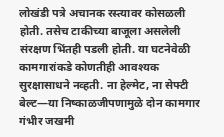लोखंडी पत्रे अचानक रस्त्यावर कोसळली होती. तसेच टाकीच्या बाजूला असलेली संरक्षण भिंतही पडली होती. या घटनेवेळी कामगारांकडे कोणतीही आवश्यक सुरक्षासाधने नव्हती. ना हेल्मेट, ना सेफ्टी बेल्ट—या निष्काळजीपणामुळे दोन कामगार गंभीर जखमी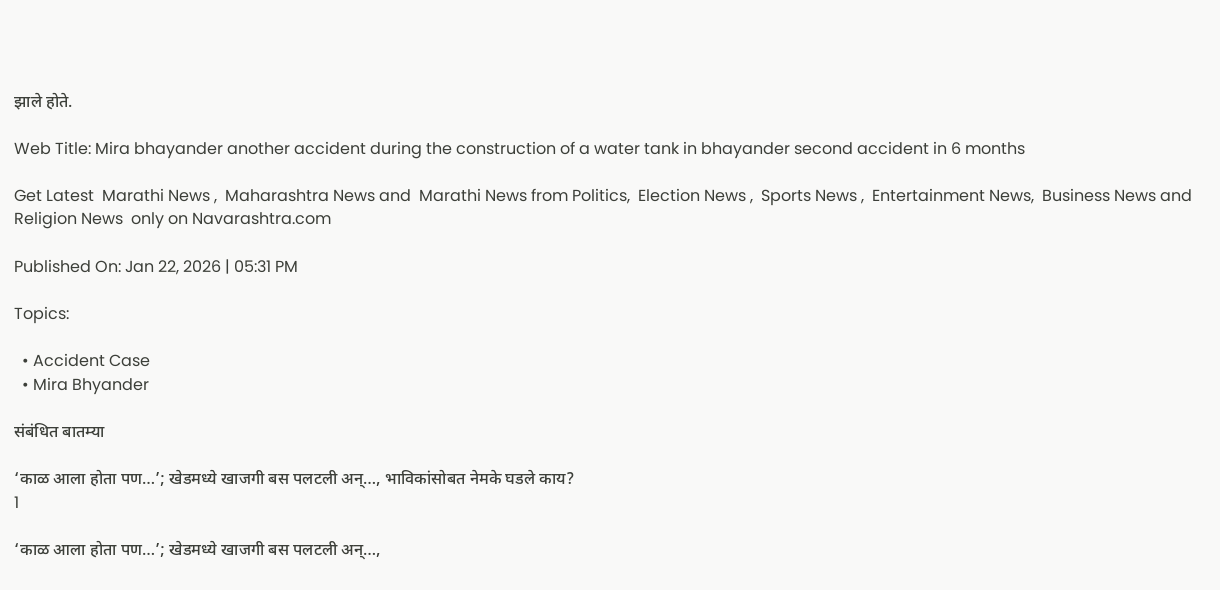झाले होते.

Web Title: Mira bhayander another accident during the construction of a water tank in bhayander second accident in 6 months

Get Latest  Marathi News ,  Maharashtra News and  Marathi News from Politics,  Election News ,  Sports News ,  Entertainment News,  Business News and   Religion News  only on Navarashtra.com

Published On: Jan 22, 2026 | 05:31 PM

Topics:

  • Accident Case
  • Mira Bhyander

संबंधित बातम्या

‘काळ आला होता पण…’; खेडमध्ये खाजगी बस पलटली अन्…, भाविकांसोबत नेमके घडले काय?
1

‘काळ आला होता पण…’; खेडमध्ये खाजगी बस पलटली अन्…,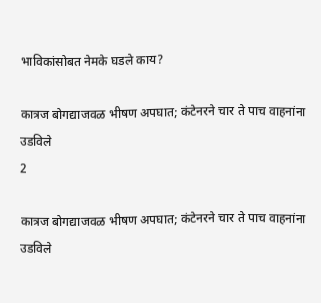भाविकांसोबत नेमके घडले काय?

कात्रज बोगद्याजवळ भीषण अपघात; कंटेनरने चार ते पाच वाहनांना उडविले
2

कात्रज बोगद्याजवळ भीषण अपघात; कंटेनरने चार ते पाच वाहनांना उडविले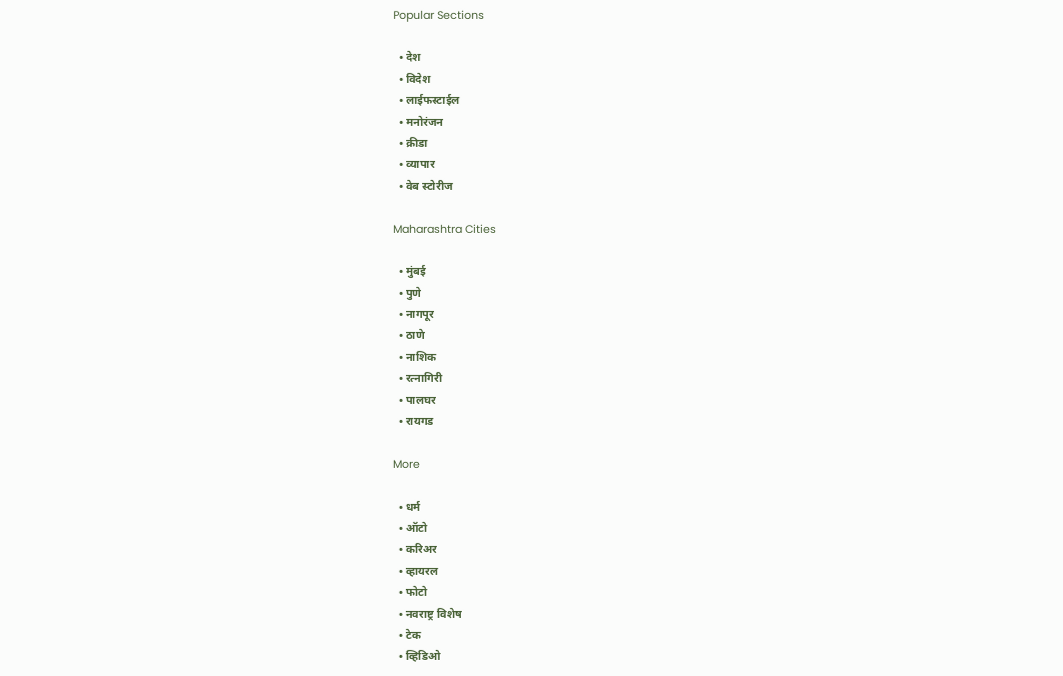Popular Sections

  • देश
  • विदेश
  • लाईफस्टाईल
  • मनोरंजन
  • क्रीडा
  • व्यापार
  • वेब स्टोरीज

Maharashtra Cities

  • मुंबई
  • पुणे
  • नागपूर
  • ठाणे
  • नाशिक
  • रत्नागिरी
  • पालघर
  • रायगड

More

  • धर्म
  • ऑटो
  • करिअर
  • व्हायरल
  • फोटो
  • नवराष्ट्र विशेष
  • टेक
  • व्हिडिओ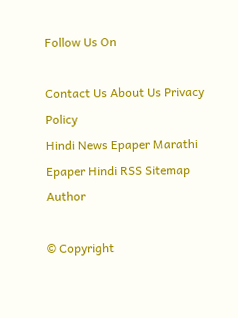Follow Us On

Contact Us About Us Privacy Policy
Hindi News Epaper Marathi Epaper Hindi RSS Sitemap Author

© Copyright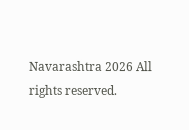Navarashtra 2026 All rights reserved.